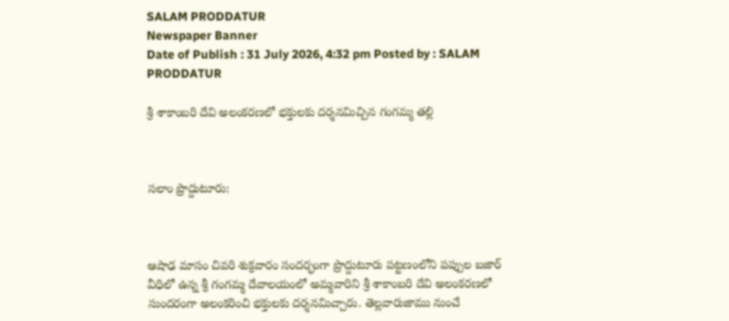SALAM PRODDATUR
Newspaper Banner
Date of Publish : 31 July 2026, 4:32 pm Posted by : SALAM PRODDATUR

శ్రీ శాకాంబరి దేవి అలంకరణలో భక్తులకు దర్శనమిచ్చిన గంగమ్మ తల్లి



సలాం ప్రొద్దుటూరు:



ఆషాఢ మాసం చివరి శుక్రవారం సందర్భంగా ప్రొద్దుటూరు పట్టణంలోని పప్పుల బజార్ వీధిలో ఉన్న శ్రీ గంగమ్మ దేవాలయంలో అమ్మవారిని శ్రీ శాకాంబరి దేవి అలంకరణలో సుందరంగా అలంకరించి భక్తులకు దర్శనమిచ్చారు. తెల్లవారుజాము నుంచే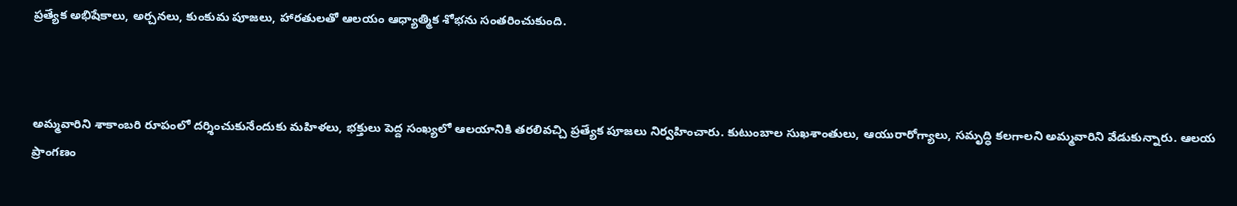ప్రత్యేక అభిషేకాలు, అర్చనలు, కుంకుమ పూజలు, హారతులతో ఆలయం ఆధ్యాత్మిక శోభను సంతరించుకుంది.



అమ్మవారిని శాకాంబరి రూపంలో దర్శించుకునేందుకు మహిళలు, భక్తులు పెద్ద సంఖ్యలో ఆలయానికి తరలివచ్చి ప్రత్యేక పూజలు నిర్వహించారు. కుటుంబాల సుఖశాంతులు, ఆయురారోగ్యాలు, సమృద్ధి కలగాలని అమ్మవారిని వేడుకున్నారు. ఆలయ ప్రాంగణం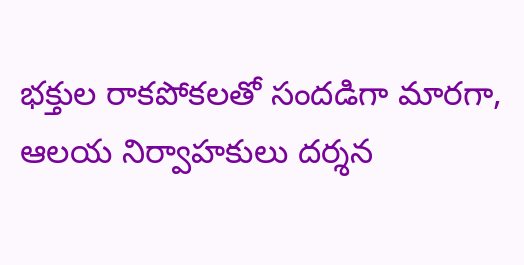భక్తుల రాకపోకలతో సందడిగా మారగా, ఆలయ నిర్వాహకులు దర్శన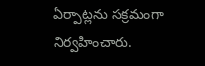ఏర్పాట్లను సక్రమంగా నిర్వహించారు.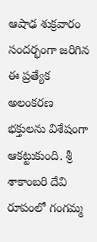ఆషాఢ శుక్రవారం సందర్భంగా జరిగిన ఈ ప్రత్యేక అలంకరణ భక్తులను విశేషంగా ఆకట్టుకుంది. శ్రీ శాకాంబరి దేవి రూపంలో గంగమ్మ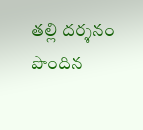తల్లి దర్శనం పొందిన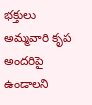భక్తులు అమ్మవారి కృప అందరిపై ఉండాలని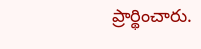ప్రార్థించారు.